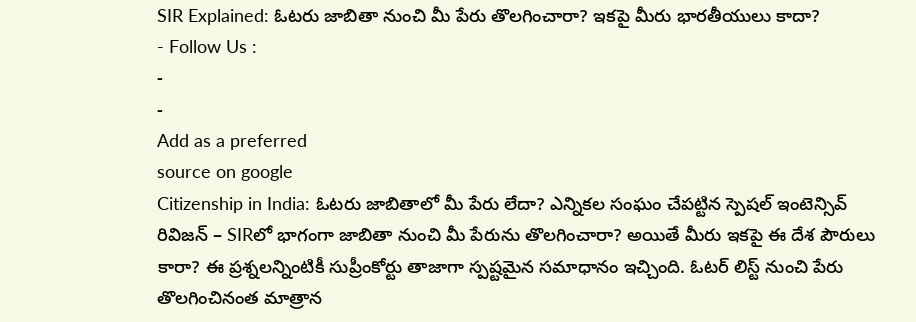SIR Explained: ఓటరు జాబితా నుంచి మీ పేరు తొలగించారా? ఇకపై మీరు భారతీయులు కాదా?
- Follow Us :
-
-
Add as a preferred
source on google
Citizenship in India: ఓటరు జాబితాలో మీ పేరు లేదా? ఎన్నికల సంఘం చేపట్టిన స్పెషల్ ఇంటెన్సివ్ రివిజన్ – SIRలో భాగంగా జాబితా నుంచి మీ పేరును తొలగించారా? అయితే మీరు ఇకపై ఈ దేశ పౌరులు కారా? ఈ ప్రశ్నలన్నింటికీ సుప్రీంకోర్టు తాజాగా స్పష్టమైన సమాధానం ఇచ్చింది. ఓటర్ లిస్ట్ నుంచి పేరు తొలగించినంత మాత్రాన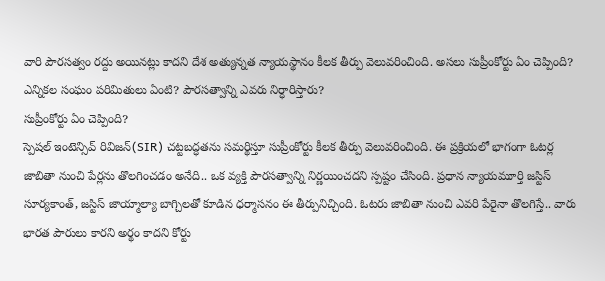వారి పౌరసత్వం రద్దు అయినట్లు కాదని దేశ అత్యున్నత న్యాయస్థానం కీలక తీర్పు వెలువరించింది. అసలు సుప్రీంకోర్టు ఏం చెప్పింది? ఎన్నికల సంఘం పరిమితులు ఏంటి? పౌరసత్వాన్ని ఎవరు నిర్ధారిస్తారు?
సుప్రీంకోర్టు ఏం చెప్పింది?
స్పెషల్ ఇంటెన్సివ్ రివిజన్(SIR) చట్టబద్ధతను సమర్థిస్తూ సుప్రీంకోర్టు కీలక తీర్పు వెలువరించింది. ఈ ప్రక్రియలో భాగంగా ఓటర్ల జాబితా నుంచి పేర్లను తొలగించడం అనేది.. ఒక వ్యక్తి పౌరసత్వాన్ని నిర్ణయించదని స్పష్టం చేసింది. ప్రధాన న్యాయమూర్తి జస్టిస్ సూర్యకాంత్, జస్టిస్ జాయ్మాల్యా బాగ్చిలతో కూడిన ధర్మాసనం ఈ తీర్పునిచ్చింది. ఓటరు జాబితా నుంచి ఎవరి పేరైనా తొలగిస్తే.. వారు భారత పౌరులు కారని అర్థం కాదని కోర్టు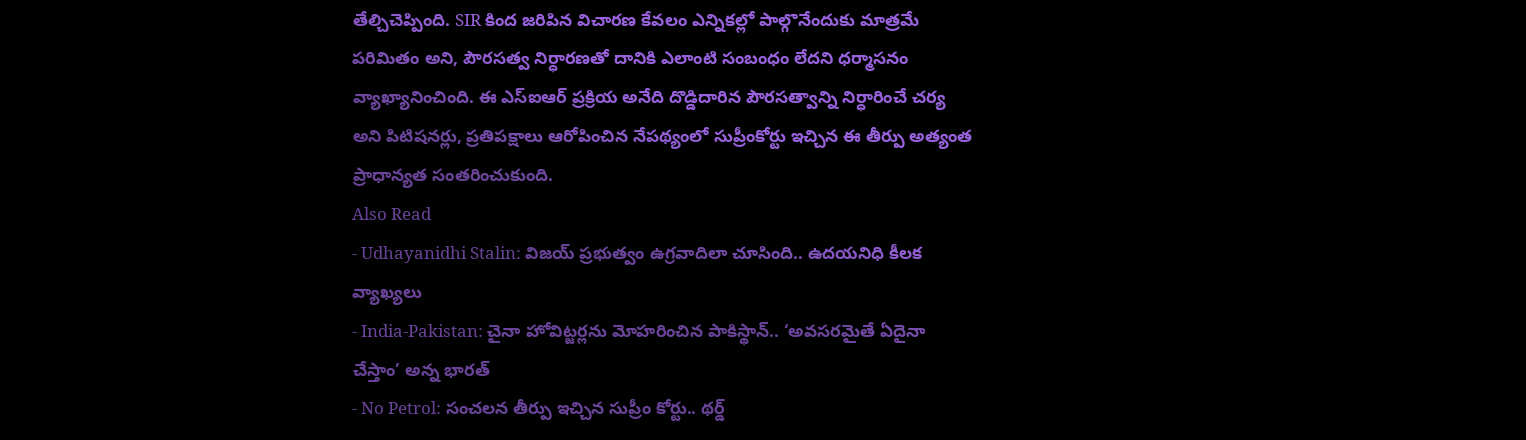తేల్చిచెప్పింది. SIR కింద జరిపిన విచారణ కేవలం ఎన్నికల్లో పాల్గొనేందుకు మాత్రమే పరిమితం అని, పౌరసత్వ నిర్ధారణతో దానికి ఎలాంటి సంబంధం లేదని ధర్మాసనం వ్యాఖ్యానించింది. ఈ ఎస్ఐఆర్ ప్రక్రియ అనేది దొడ్డిదారిన పౌరసత్వాన్ని నిర్ధారించే చర్య అని పిటిషనర్లు, ప్రతిపక్షాలు ఆరోపించిన నేపథ్యంలో సుప్రీంకోర్టు ఇచ్చిన ఈ తీర్పు అత్యంత ప్రాధాన్యత సంతరించుకుంది.
Also Read
- Udhayanidhi Stalin: విజయ్ ప్రభుత్వం ఉగ్రవాదిలా చూసింది.. ఉదయనిధి కీలక వ్యాఖ్యలు
- India-Pakistan: చైనా హోవిట్జర్లను మోహరించిన పాకిస్థాన్.. ‘అవసరమైతే ఏదైనా చేస్తాం’ అన్న భారత్
- No Petrol: సంచలన తీర్పు ఇచ్చిన సుప్రీం కోర్టు.. థర్డ్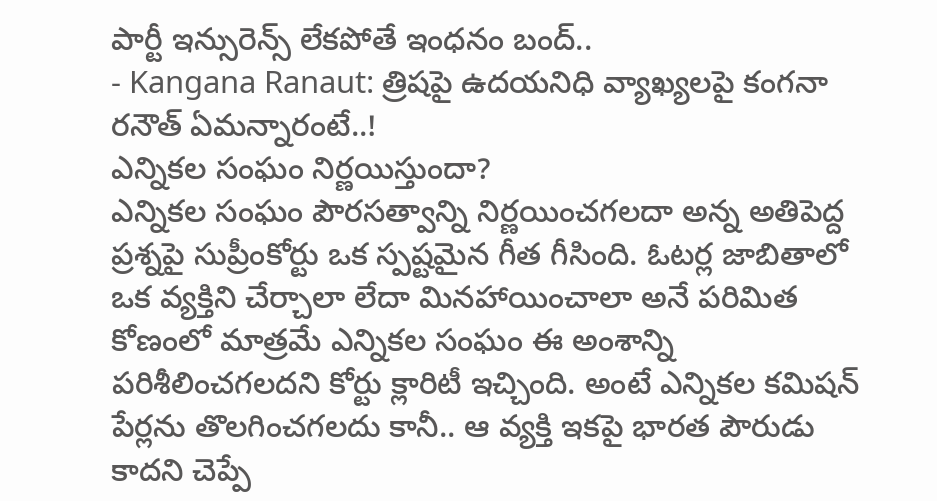పార్టీ ఇన్సురెన్స్ లేకపోతే ఇంధనం బంద్..
- Kangana Ranaut: త్రిషపై ఉదయనిధి వ్యాఖ్యలపై కంగనా రనౌత్ ఏమన్నారంటే..!
ఎన్నికల సంఘం నిర్ణయిస్తుందా?
ఎన్నికల సంఘం పౌరసత్వాన్ని నిర్ణయించగలదా అన్న అతిపెద్ద ప్రశ్నపై సుప్రీంకోర్టు ఒక స్పష్టమైన గీత గీసింది. ఓటర్ల జాబితాలో ఒక వ్యక్తిని చేర్చాలా లేదా మినహాయించాలా అనే పరిమిత కోణంలో మాత్రమే ఎన్నికల సంఘం ఈ అంశాన్ని పరిశీలించగలదని కోర్టు క్లారిటీ ఇచ్చింది. అంటే ఎన్నికల కమిషన్ పేర్లను తొలగించగలదు కానీ.. ఆ వ్యక్తి ఇకపై భారత పౌరుడు కాదని చెప్పే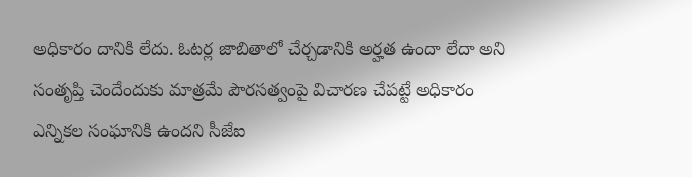అధికారం దానికి లేదు. ఓటర్ల జాబితాలో చేర్చడానికి అర్హత ఉందా లేదా అని సంతృప్తి చెందేందుకు మాత్రమే పౌరసత్వంపై విచారణ చేపట్టే అధికారం ఎన్నికల సంఘానికి ఉందని సీజేఐ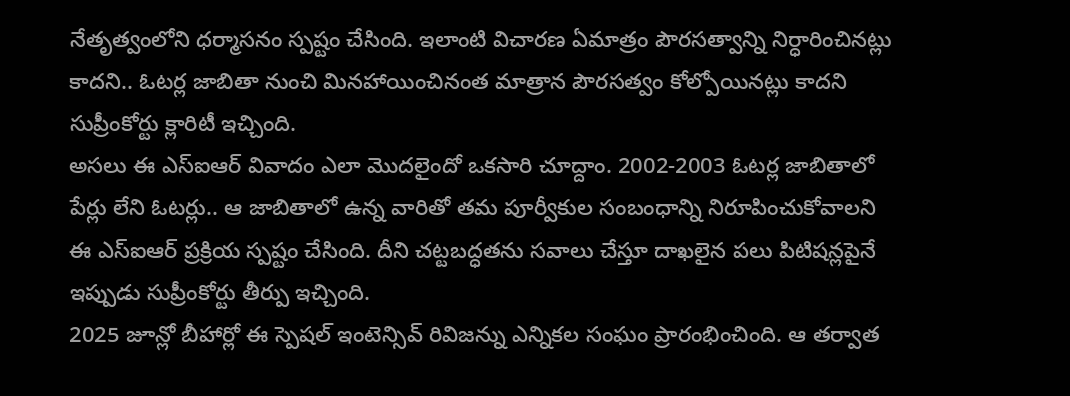నేతృత్వంలోని ధర్మాసనం స్పష్టం చేసింది. ఇలాంటి విచారణ ఏమాత్రం పౌరసత్వాన్ని నిర్ధారించినట్లు కాదని.. ఓటర్ల జాబితా నుంచి మినహాయించినంత మాత్రాన పౌరసత్వం కోల్పోయినట్లు కాదని సుప్రీంకోర్టు క్లారిటీ ఇచ్చింది.
అసలు ఈ ఎస్ఐఆర్ వివాదం ఎలా మొదలైందో ఒకసారి చూద్దాం. 2002-2003 ఓటర్ల జాబితాలో పేర్లు లేని ఓటర్లు.. ఆ జాబితాలో ఉన్న వారితో తమ పూర్వీకుల సంబంధాన్ని నిరూపించుకోవాలని ఈ ఎస్ఐఆర్ ప్రక్రియ స్పష్టం చేసింది. దీని చట్టబద్ధతను సవాలు చేస్తూ దాఖలైన పలు పిటిషన్లపైనే ఇప్పుడు సుప్రీంకోర్టు తీర్పు ఇచ్చింది.
2025 జూన్లో బీహార్లో ఈ స్పెషల్ ఇంటెన్సివ్ రివిజన్ను ఎన్నికల సంఘం ప్రారంభించింది. ఆ తర్వాత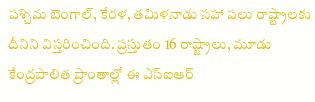పశ్చిమ బెంగాల్, కేరళ, తమిళనాడు సహా పలు రాష్ట్రాలకు దీనిని విస్తరించింది. ప్రస్తుతం 16 రాష్ట్రాలు, మూడు కేంద్రపాలిత ప్రాంతాల్లో ఈ ఎస్ఐఆర్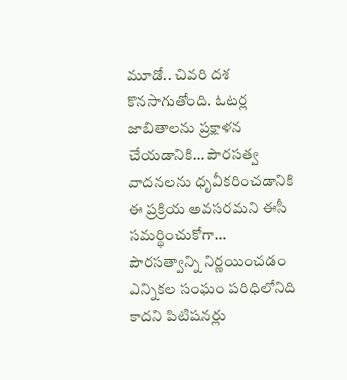మూడో.. చివరి దశ కొనసాగుతోంది. ఓటర్ల జాబితాలను ప్రక్షాళన చేయడానికి… పౌరసత్వ వాదనలను ధృవీకరించడానికి ఈ ప్రక్రియ అవసరమని ఈసీ సమర్థించుకోగా… పౌరసత్వాన్ని నిర్ణయించడం ఎన్నికల సంఘం పరిధిలోనిది కాదని పిటిషనర్లు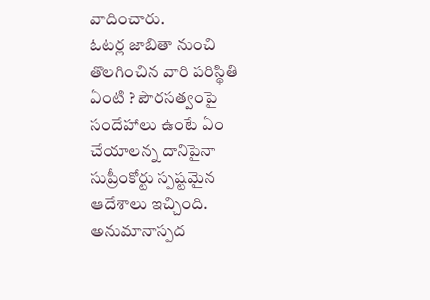వాదించారు.
ఓటర్ల జాబితా నుంచి తొలగించిన వారి పరిస్థితి ఏంటి ? పౌరసత్వంపై సందేహాలు ఉంటే ఏం చేయాలన్న దానిపైనా సుప్రీంకోర్టు స్పష్టమైన ఆదేశాలు ఇచ్చింది. అనుమానాస్పద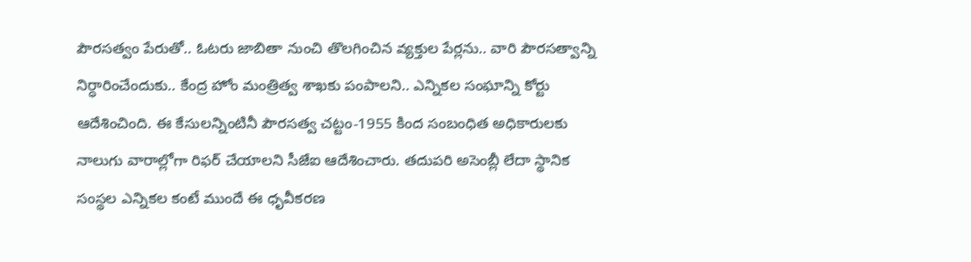పౌరసత్వం పేరుతో.. ఓటరు జాబితా నుంచి తొలగించిన వ్యక్తుల పేర్లను.. వారి పౌరసత్వాన్ని నిర్ధారించేందుకు.. కేంద్ర హోం మంత్రిత్వ శాఖకు పంపాలని.. ఎన్నికల సంఘాన్ని కోర్టు ఆదేశించింది. ఈ కేసులన్నింటినీ పౌరసత్వ చట్టం-1955 కింద సంబంధిత అధికారులకు నాలుగు వారాల్లోగా రిఫర్ చేయాలని సీజేఐ ఆదేశించారు. తదుపరి అసెంబ్లీ లేదా స్థానిక సంస్థల ఎన్నికల కంటే ముందే ఈ ధృవీకరణ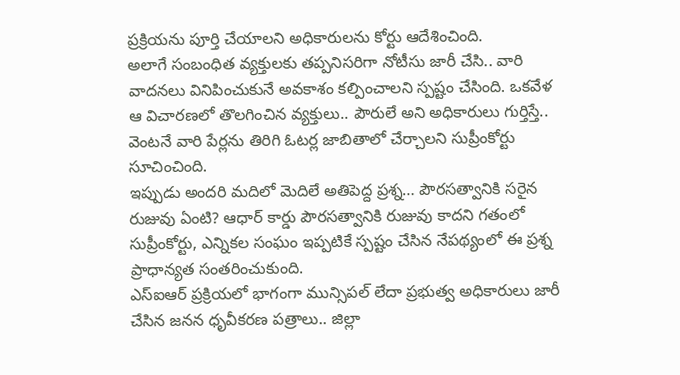ప్రక్రియను పూర్తి చేయాలని అధికారులను కోర్టు ఆదేశించింది.
అలాగే సంబంధిత వ్యక్తులకు తప్పనిసరిగా నోటీసు జారీ చేసి.. వారి వాదనలు వినిపించుకునే అవకాశం కల్పించాలని స్పష్టం చేసింది. ఒకవేళ ఆ విచారణలో తొలగించిన వ్యక్తులు.. పౌరులే అని అధికారులు గుర్తిస్తే.. వెంటనే వారి పేర్లను తిరిగి ఓటర్ల జాబితాలో చేర్చాలని సుప్రీంకోర్టు సూచించింది.
ఇప్పుడు అందరి మదిలో మెదిలే అతిపెద్ద ప్రశ్న… పౌరసత్వానికి సరైన రుజువు ఏంటి? ఆధార్ కార్డు పౌరసత్వానికి రుజువు కాదని గతంలో సుప్రీంకోర్టు, ఎన్నికల సంఘం ఇప్పటికే స్పష్టం చేసిన నేపథ్యంలో ఈ ప్రశ్న ప్రాధాన్యత సంతరించుకుంది.
ఎస్ఐఆర్ ప్రక్రియలో భాగంగా మున్సిపల్ లేదా ప్రభుత్వ అధికారులు జారీ చేసిన జనన ధృవీకరణ పత్రాలు.. జిల్లా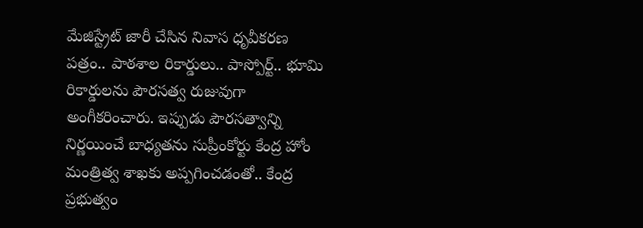మేజిస్ట్రేట్ జారీ చేసిన నివాస ధృవీకరణ పత్రం.. పాఠశాల రికార్డులు.. పాస్పోర్ట్.. భూమి రికార్డులను పౌరసత్వ రుజువుగా అంగీకరించారు. ఇప్పుడు పౌరసత్వాన్ని నిర్ణయించే బాధ్యతను సుప్రీంకోర్టు కేంద్ర హోం మంత్రిత్వ శాఖకు అప్పగించడంతో.. కేంద్ర ప్రభుత్వం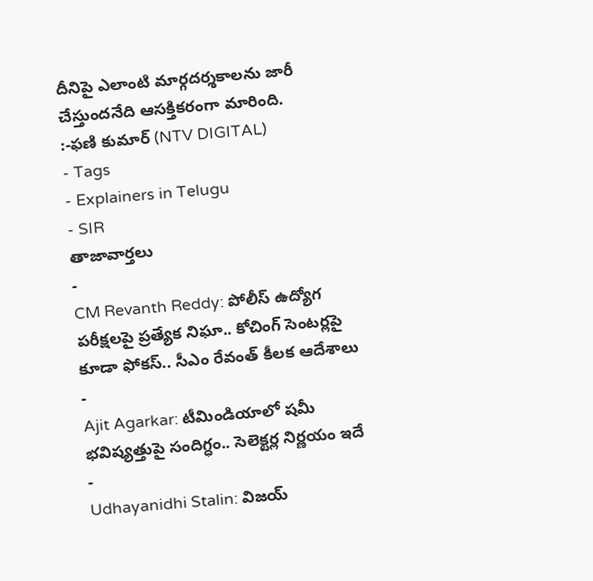దీనిపై ఎలాంటి మార్గదర్శకాలను జారీ చేస్తుందనేది ఆసక్తికరంగా మారింది.
:-ఫణి కుమార్ (NTV DIGITAL)
- Tags
- Explainers in Telugu
- SIR
తాజావార్తలు
-
CM Revanth Reddy: పోలీస్ ఉద్యోగ పరీక్షలపై ప్రత్యేక నిఘా.. కోచింగ్ సెంటర్లపై కూడా ఫోకస్.. సీఎం రేవంత్ కీలక ఆదేశాలు
-
Ajit Agarkar: టీమిండియాలో షమీ భవిష్యత్తుపై సందిగ్ధం.. సెలెక్టర్ల నిర్ణయం ఇదే
-
Udhayanidhi Stalin: విజయ్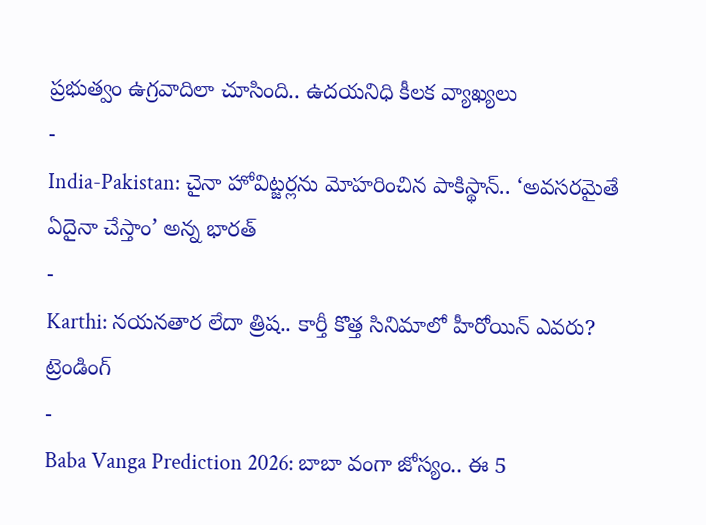ప్రభుత్వం ఉగ్రవాదిలా చూసింది.. ఉదయనిధి కీలక వ్యాఖ్యలు
-
India-Pakistan: చైనా హోవిట్జర్లను మోహరించిన పాకిస్థాన్.. ‘అవసరమైతే ఏదైనా చేస్తాం’ అన్న భారత్
-
Karthi: నయనతార లేదా త్రిష.. కార్తీ కొత్త సినిమాలో హీరోయిన్ ఎవరు?
ట్రెండింగ్
-
Baba Vanga Prediction 2026: బాబా వంగా జోస్యం.. ఈ 5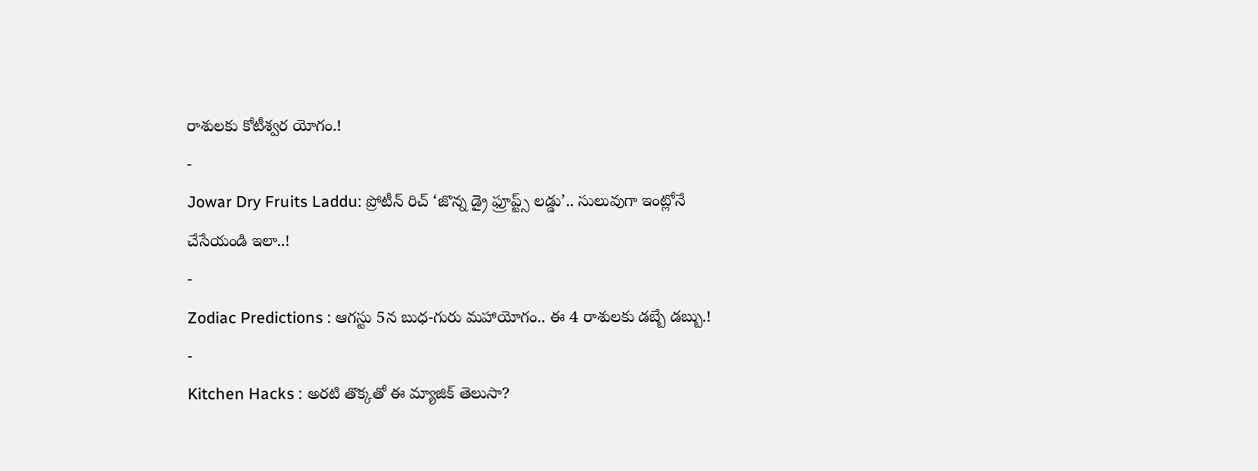రాశులకు కోటీశ్వర యోగం.!
-
Jowar Dry Fruits Laddu: ప్రోటీన్ రిచ్ ‘జొన్న డ్రై ఫ్రూప్ట్స్ లడ్డు’.. సులువుగా ఇంట్లోనే చేసేయండి ఇలా..!
-
Zodiac Predictions : ఆగస్టు 5న బుధ-గురు మహాయోగం.. ఈ 4 రాశులకు డబ్బే డబ్బు.!
-
Kitchen Hacks : అరటి తొక్కతో ఈ మ్యాజిక్ తెలుసా?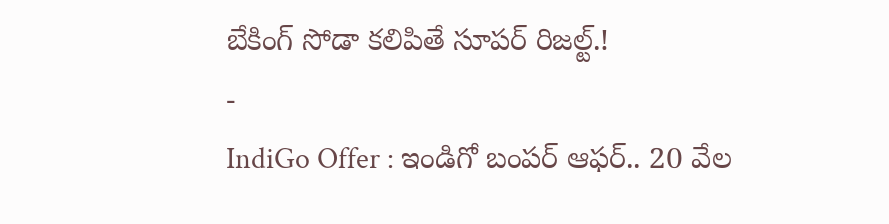బేకింగ్ సోడా కలిపితే సూపర్ రిజల్ట్.!
-
IndiGo Offer : ఇండిగో బంపర్ ఆఫర్.. 20 వేల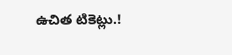ఉచిత టికెట్లు.!